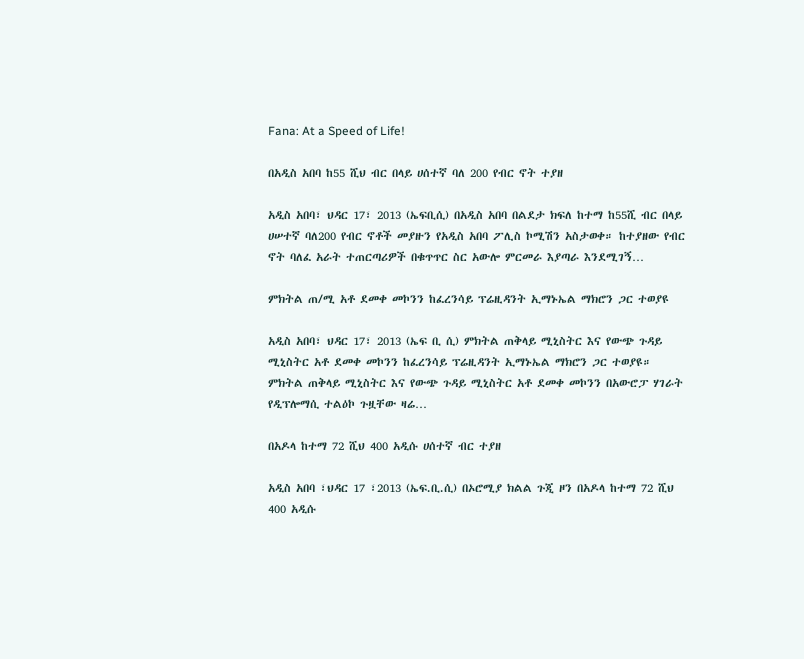Fana: At a Speed of Life!

በአዲስ አበባ ከ55 ሺህ ብር በላይ ሀሰተኛ ባለ 200 የብር ኖት ተያዘ

አዲስ አበባ፣ ህዳር 17፣ 2013 (ኤፍቢሲ) በአዲስ አበባ በልደታ ክፍለ ከተማ ከ55ሺ ብር በላይ ሀሠተኛ ባለ200 የብር ኖቶች መያዙን የአዲስ አበባ ፖሊስ ኮሚሽን አስታወቀ። ከተያዘው የብር ኖት ባለፈ አራት ተጠርጣሪዎች በቁጥጥር ስር አውሎ ምርመራ እያጣራ እንደሚገኝ…

ምክትል ጠ/ሚ አቶ ደመቀ መኮንን ከፈረንሳይ ፕሬዚዳንት ኢማኑኤል ማክሮን ጋር ተወያዩ

አዲስ አበባ፣ ህዳር 17፣ 2013 (ኤፍ ቢ ሲ) ምክትል ጠቅላይ ሚኒስትር እና የውጭ ጉዳይ ሚኒስትር አቶ ደመቀ መኮንን ከፈረንሳይ ፕሬዚዳንት ኢማኑኤል ማክሮን ጋር ተወያዩ። ምክትል ጠቅላይ ሚኒስትር እና የውጭ ጉዳይ ሚኒስትር አቶ ደመቀ መኮንን በአውሮፓ ሃገራት የዲፕሎማሲ ተልዕኮ ጉዟቸው ዛሬ…

በአዶላ ከተማ 72 ሺህ 400 አዲሱ ሀሰተኛ ብር ተያዘ

አዲስ አበባ ፣ህዳር 17 ፣2013 (ኤፍ.ቢ.ሲ) በኦሮሚያ ክልል ጉጂ ዞን በአዶላ ከተማ 72 ሺህ 400 አዲሱ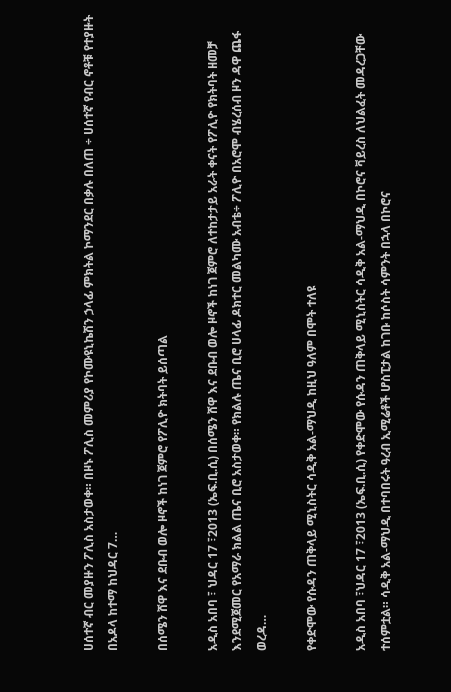ሀሰተኛ ብር መያዙን ፖሊስ አስታወቀ። በዞኑ ፖሊስ መምሪያ የኮሙዩኒኬሽን ኃላፊ ምክትል ኮማንደር በቃሉ በለጠ ÷ ሀሰተኛ የብር ኖቶቹ የተያዙት በአዶላ ከተማ ከህዳር 7…

በሰሜን ሸዋ እና ደቡብ ወሎ ዞኖች ከነገ ጀምሮ የፖሊዮ ክትባት ይሰጣል

አዲስ አበባ ፣ ህዳር 17 ፣2013 (ኤፍ.ቢ.ሲ) በሰሜን ሸዋ እና ደቡብ ወሎ ዞኖች ከነገ ጀምሮ ለተከታታይ አራት ቀናት የፖሊዮ የክትባት ዘመቻ እንደሚጀመር የአማራ ክልል ጤና ቢሮ አስታወቀ። የክልሉ ጤና ቢሮ ሀላፊ ዶክተር መልካሙ አብቴ÷ ፖሊዮ በአሮሞ ብሄረሰብ ዞን ዳዋ ጨፋ ወረዳ…

የቀድሞው የሱዳን ጠቅላይ ሚኒስትር ሳዲቅ አል-ማህዲ ከዚህ ዓለም በሞት ተለዩ

አዲስ አበባ ፣ህዳር 17 ፣2013 (ኤፍ.ቢ.ሲ) የቀድሞው የሱዳን ጠቅላይ ሚኒስትር ሳዲቅ አል-ማህዲ በኮሮና ቫይረስ ለህልፈት መዳረጋቸው ተሰምቷል። ሳዲቅ አል-ማህዲ በተባበሩት ዓረብ ኢሚሬቶች ሆስፒታል ከገቡ ከሶስት ሳምንት በኋላ በኮሮና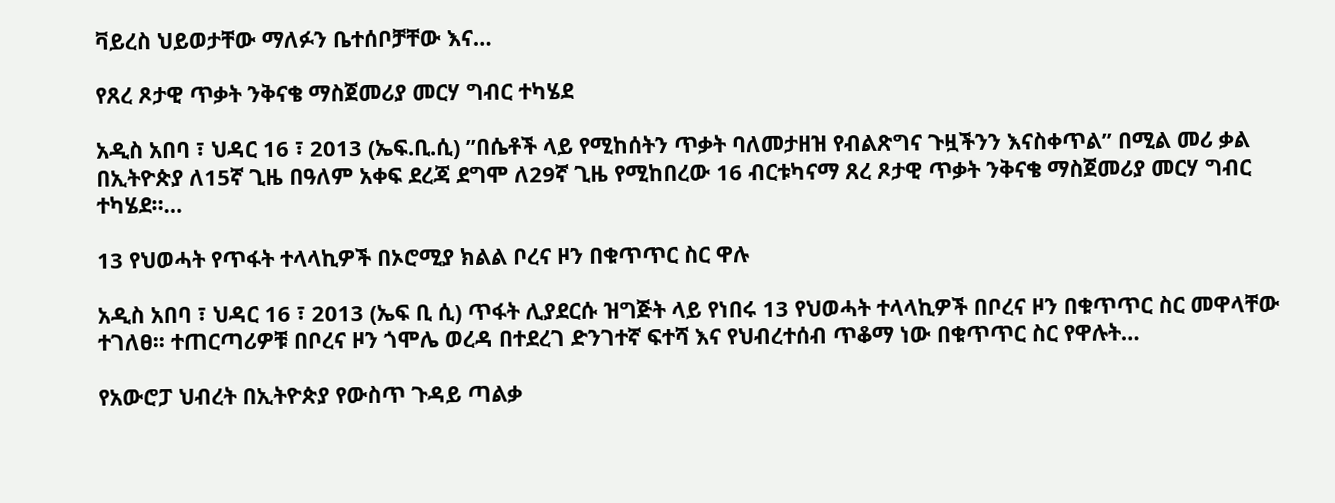ቫይረስ ህይወታቸው ማለፉን ቤተሰቦቻቸው እና…

የጸረ ጾታዊ ጥቃት ንቅናቄ ማስጀመሪያ መርሃ ግብር ተካሄደ

አዲስ አበባ ፣ ህዳር 16 ፣ 2013 (ኤፍ.ቢ.ሲ) ”በሴቶች ላይ የሚከሰትን ጥቃት ባለመታዘዝ የብልጽግና ጉዟችንን እናስቀጥል” በሚል መሪ ቃል በኢትዮጵያ ለ15ኛ ጊዜ በዓለም አቀፍ ደረጃ ደግሞ ለ29ኛ ጊዜ የሚከበረው 16 ብርቱካናማ ጸረ ጾታዊ ጥቃት ንቅናቄ ማስጀመሪያ መርሃ ግብር ተካሄደ።…

13 የህወሓት የጥፋት ተላላኪዎች በኦሮሚያ ክልል ቦረና ዞን በቁጥጥር ስር ዋሉ

አዲስ አበባ ፣ ህዳር 16 ፣ 2013 (ኤፍ ቢ ሲ) ጥፋት ሊያደርሱ ዝግጅት ላይ የነበሩ 13 የህወሓት ተላላኪዎች በቦረና ዞን በቁጥጥር ስር መዋላቸው ተገለፀ፡፡ ተጠርጣሪዎቹ በቦረና ዞን ጎሞሌ ወረዳ በተደረገ ድንገተኛ ፍተሻ እና የህብረተሰብ ጥቆማ ነው በቁጥጥር ስር የዋሉት…

የአውሮፓ ህብረት በኢትዮጵያ የውስጥ ጉዳይ ጣልቃ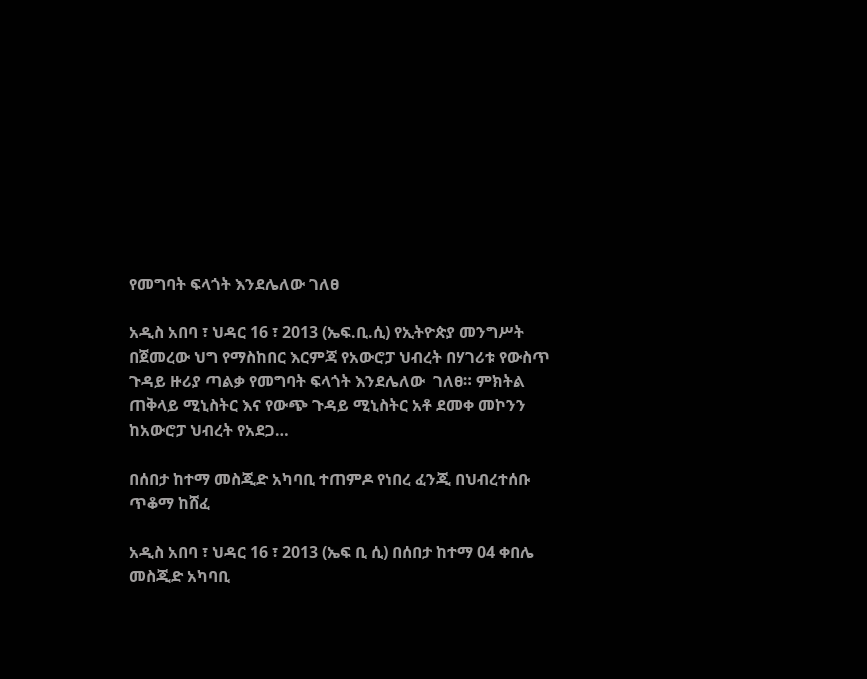የመግባት ፍላጎት እንደሌለው ገለፀ

አዲስ አበባ ፣ ህዳር 16 ፣ 2013 (ኤፍ.ቢ.ሲ) የኢትዮጵያ መንግሥት በጀመረው ህግ የማስከበር እርምጃ የአውሮፓ ህብረት በሃገሪቱ የውስጥ ጉዳይ ዙሪያ ጣልቃ የመግባት ፍላጎት እንደሌለው  ገለፀ። ምክትል ጠቅላይ ሚኒስትር እና የውጭ ጉዳይ ሚኒስትር አቶ ደመቀ መኮንን ከአውሮፓ ህብረት የአደጋ…

በሰበታ ከተማ መስጂድ አካባቢ ተጠምዶ የነበረ ፈንጂ በህብረተሰቡ ጥቆማ ከሸፈ

አዲስ አበባ ፣ ህዳር 16 ፣ 2013 (ኤፍ ቢ ሲ) በሰበታ ከተማ 04 ቀበሌ መስጂድ አካባቢ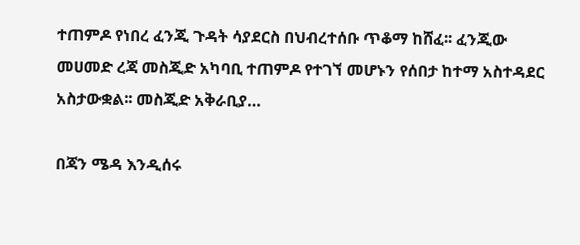ተጠምዶ የነበረ ፈንጂ ጉዳት ሳያደርስ በህብረተሰቡ ጥቆማ ከሸፈ፡፡ ፈንጂው መሀመድ ረጃ መስጂድ አካባቢ ተጠምዶ የተገኘ መሆኑን የሰበታ ከተማ አስተዳደር አስታውቋል፡፡ መስጂድ አቅራቢያ…

በጃን ሜዳ እንዲሰሩ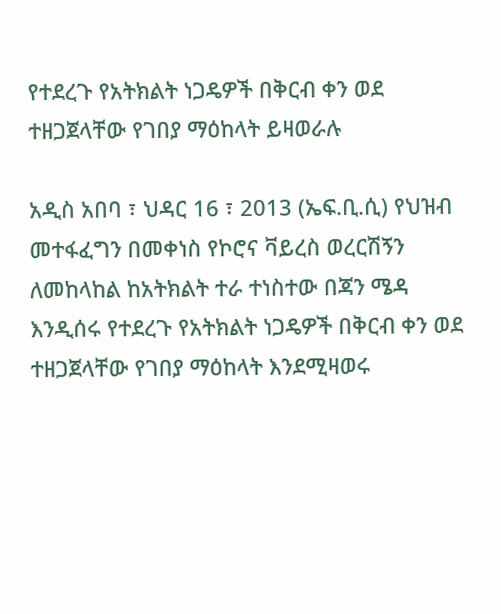የተደረጉ የአትክልት ነጋዴዎች በቅርብ ቀን ወደ ተዘጋጀላቸው የገበያ ማዕከላት ይዛወራሉ

አዲስ አበባ ፣ ህዳር 16 ፣ 2013 (ኤፍ.ቢ.ሲ) የህዝብ መተፋፈግን በመቀነስ የኮሮና ቫይረስ ወረርሽኝን ለመከላከል ከአትክልት ተራ ተነስተው በጃን ሜዳ እንዲሰሩ የተደረጉ የአትክልት ነጋዴዎች በቅርብ ቀን ወደ ተዘጋጀላቸው የገበያ ማዕከላት እንደሚዛወሩ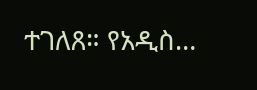ተገለጸ። የአዲስ…